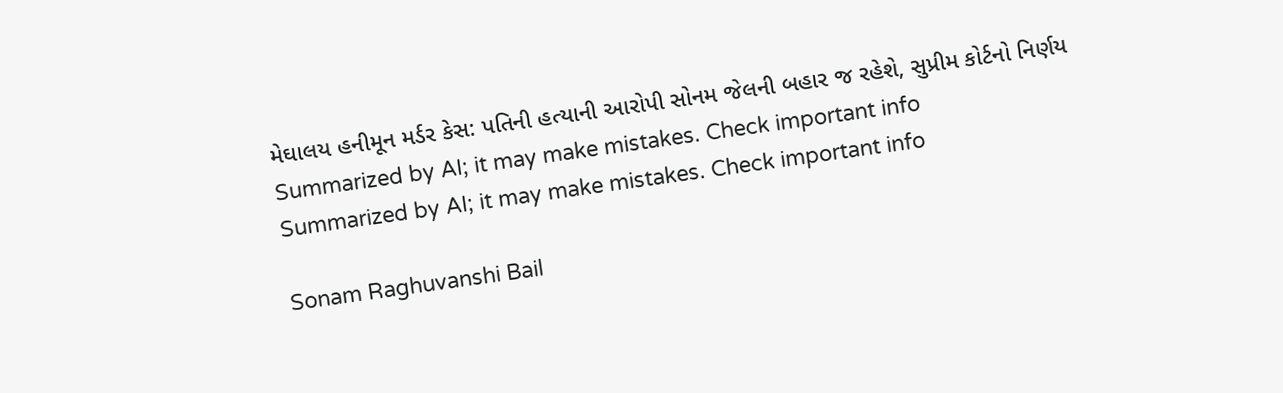મેઘાલય હનીમૂન મર્ડર કેસ: પતિની હત્યાની આરોપી સોનમ જેલની બહાર જ રહેશે, સુપ્રીમ કોર્ટનો નિર્ણય
Summarized by AI; it may make mistakes. Check important info
Summarized by AI; it may make mistakes. Check important info

Sonam Raghuvanshi Bail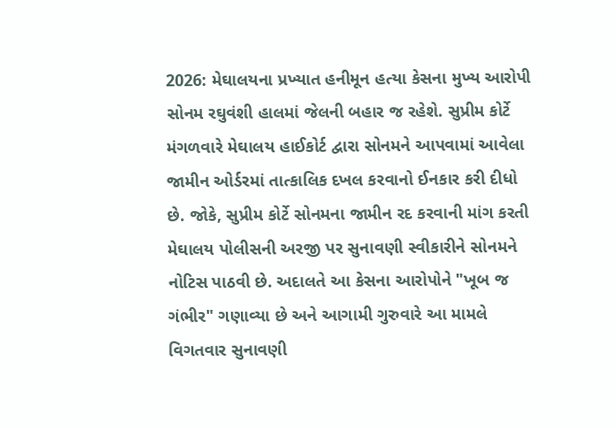2026: મેઘાલયના પ્રખ્યાત હનીમૂન હત્યા કેસના મુખ્ય આરોપી સોનમ રઘુવંશી હાલમાં જેલની બહાર જ રહેશે. સુપ્રીમ કોર્ટે મંગળવારે મેઘાલય હાઈકોર્ટ દ્વારા સોનમને આપવામાં આવેલા જામીન ઓર્ડરમાં તાત્કાલિક દખલ કરવાનો ઈનકાર કરી દીધો છે. જોકે, સુપ્રીમ કોર્ટે સોનમના જામીન રદ કરવાની માંગ કરતી મેઘાલય પોલીસની અરજી પર સુનાવણી સ્વીકારીને સોનમને નોટિસ પાઠવી છે. અદાલતે આ કેસના આરોપોને "ખૂબ જ ગંભીર" ગણાવ્યા છે અને આગામી ગુરુવારે આ મામલે વિગતવાર સુનાવણી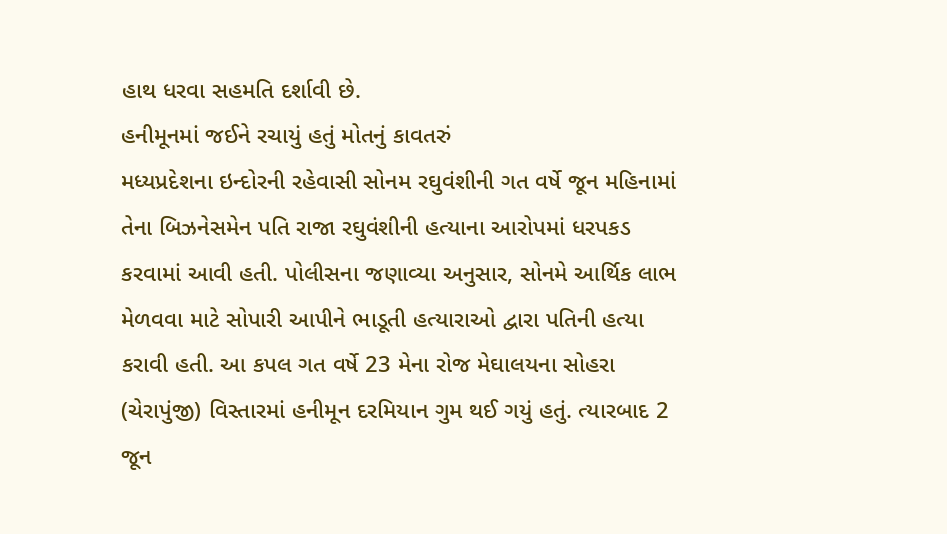હાથ ધરવા સહમતિ દર્શાવી છે.
હનીમૂનમાં જઈને રચાયું હતું મોતનું કાવતરું
મધ્યપ્રદેશના ઇન્દોરની રહેવાસી સોનમ રઘુવંશીની ગત વર્ષે જૂન મહિનામાં તેના બિઝનેસમેન પતિ રાજા રઘુવંશીની હત્યાના આરોપમાં ધરપકડ કરવામાં આવી હતી. પોલીસના જણાવ્યા અનુસાર, સોનમે આર્થિક લાભ મેળવવા માટે સોપારી આપીને ભાડૂતી હત્યારાઓ દ્વારા પતિની હત્યા કરાવી હતી. આ કપલ ગત વર્ષે 23 મેના રોજ મેઘાલયના સોહરા (ચેરાપુંજી) વિસ્તારમાં હનીમૂન દરમિયાન ગુમ થઈ ગયું હતું. ત્યારબાદ 2 જૂન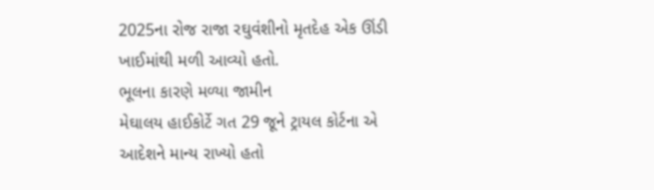2025ના રોજ રાજા રઘુવંશીનો મૃતદેહ એક ઊંડી ખાઈમાંથી મળી આવ્યો હતો.
ભૂલના કારણે મળ્યા જામીન
મેઘાલય હાઈકોર્ટે ગત 29 જૂને ટ્રાયલ કોર્ટના એ આદેશને માન્ય રાખ્યો હતો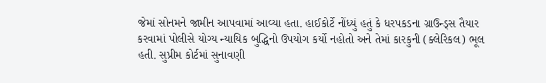જેમાં સોનમને જામીન આપવામાં આવ્યા હતા. હાઈકોર્ટે નોંધ્યું હતું કે ધરપકડના ગ્રાઉન્ડ્સ તૈયાર કરવામાં પોલીસે યોગ્ય ન્યાયિક બુદ્ધિનો ઉપયોગ કર્યો નહોતો અને તેમાં કારકુની (ક્લેરિકલ) ભૂલ હતી. સુપ્રીમ કોર્ટમાં સુનાવણી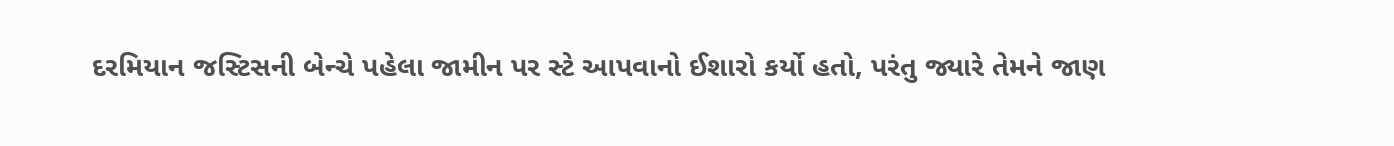દરમિયાન જસ્ટિસની બેન્ચે પહેલા જામીન પર સ્ટે આપવાનો ઈશારો કર્યો હતો, પરંતુ જ્યારે તેમને જાણ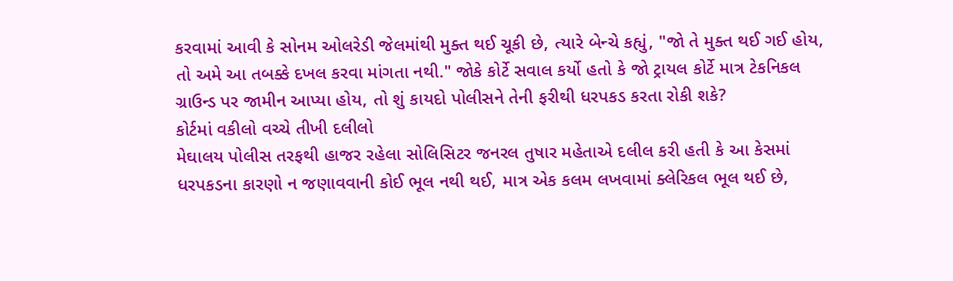કરવામાં આવી કે સોનમ ઓલરેડી જેલમાંથી મુક્ત થઈ ચૂકી છે, ત્યારે બેન્ચે કહ્યું, "જો તે મુક્ત થઈ ગઈ હોય, તો અમે આ તબક્કે દખલ કરવા માંગતા નથી." જોકે કોર્ટે સવાલ કર્યો હતો કે જો ટ્રાયલ કોર્ટે માત્ર ટેકનિકલ ગ્રાઉન્ડ પર જામીન આપ્યા હોય, તો શું કાયદો પોલીસને તેની ફરીથી ધરપકડ કરતા રોકી શકે?
કોર્ટમાં વકીલો વચ્ચે તીખી દલીલો
મેઘાલય પોલીસ તરફથી હાજર રહેલા સોલિસિટર જનરલ તુષાર મહેતાએ દલીલ કરી હતી કે આ કેસમાં ધરપકડના કારણો ન જણાવવાની કોઈ ભૂલ નથી થઈ, માત્ર એક કલમ લખવામાં ક્લેરિકલ ભૂલ થઈ છે,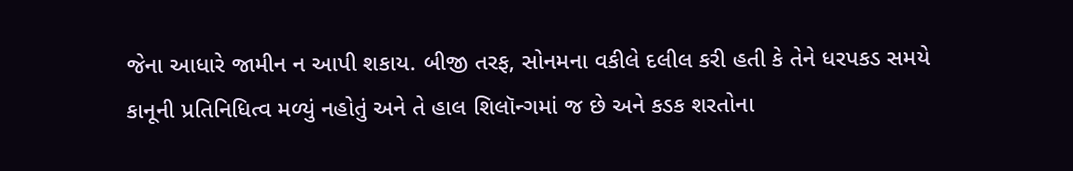જેના આધારે જામીન ન આપી શકાય. બીજી તરફ, સોનમના વકીલે દલીલ કરી હતી કે તેને ધરપકડ સમયે કાનૂની પ્રતિનિધિત્વ મળ્યું નહોતું અને તે હાલ શિલૉન્ગમાં જ છે અને કડક શરતોના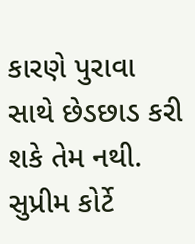કારણે પુરાવા સાથે છેડછાડ કરી શકે તેમ નથી. સુપ્રીમ કોર્ટે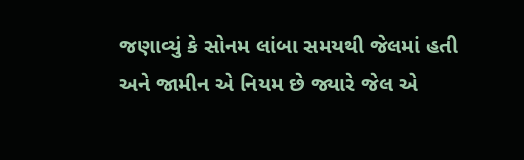જણાવ્યું કે સોનમ લાંબા સમયથી જેલમાં હતી અને જામીન એ નિયમ છે જ્યારે જેલ એ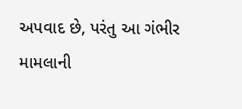અપવાદ છે, પરંતુ આ ગંભીર મામલાની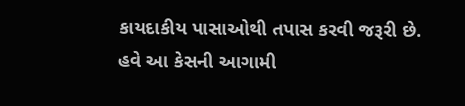કાયદાકીય પાસાઓથી તપાસ કરવી જરૂરી છે. હવે આ કેસની આગામી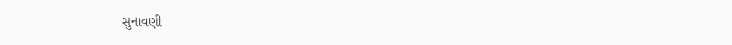સુનાવણી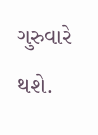ગુરુવારે થશે.